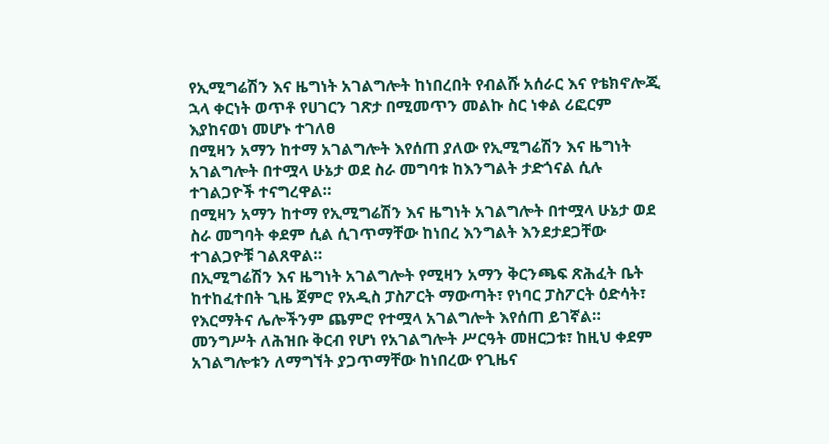የኢሚግሬሽን እና ዜግነት አገልግሎት ከነበረበት የብልሹ አሰራር እና የቴክኖሎጂ ኋላ ቀርነት ወጥቶ የሀገርን ገጽታ በሚመጥን መልኩ ስር ነቀል ሪፎርም እያከናወነ መሆኑ ተገለፀ
በሚዛን አማን ከተማ አገልግሎት እየሰጠ ያለው የኢሚግሬሽን እና ዜግነት አገልግሎት በተሟላ ሁኔታ ወደ ስራ መግባቱ ከእንግልት ታድጎናል ሲሉ ተገልጋዮች ተናግረዋል።
በሚዛን አማን ከተማ የኢሚግሬሽን እና ዜግነት አገልግሎት በተሟላ ሁኔታ ወደ ስራ መግባት ቀደም ሲል ሲገጥማቸው ከነበረ እንግልት እንደታደጋቸው ተገልጋዮቹ ገልጸዋል።
በኢሚግሬሽን እና ዜግነት አገልግሎት የሚዛን አማን ቅርንጫፍ ጽሕፈት ቤት ከተከፈተበት ጊዜ ጀምሮ የአዲስ ፓስፖርት ማውጣት፣ የነባር ፓስፖርት ዕድሳት፣ የእርማትና ሌሎችንም ጨምሮ የተሟላ አገልግሎት እየሰጠ ይገኛል።
መንግሥት ለሕዝቡ ቅርብ የሆነ የአገልግሎት ሥርዓት መዘርጋቱ፣ ከዚህ ቀደም አገልግሎቱን ለማግኘት ያጋጥማቸው ከነበረው የጊዜና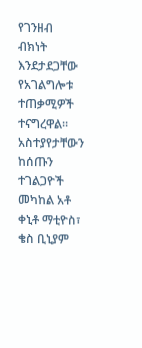የገንዘብ ብክነት እንደታደጋቸው የአገልግሎቱ ተጠቃሚዎች ተናግረዋል።
አስተያየታቸውን ከሰጡን ተገልጋዮች መካከል አቶ ቀኒቶ ማቲዮስ፣ ቄስ ቢኒያም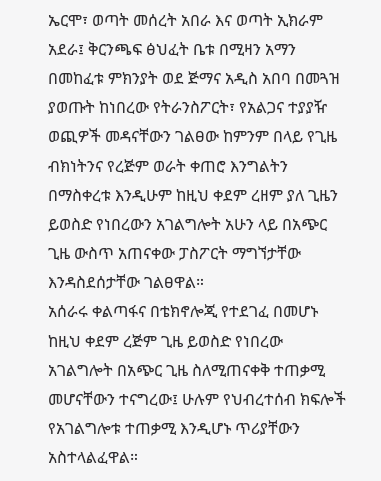ኤርሞ፣ ወጣት መሰረት አበራ እና ወጣት ኢክራም አደራ፤ ቅርንጫፍ ፅህፈት ቤቱ በሚዛን አማን በመከፈቱ ምክንያት ወደ ጅማና አዲስ አበባ በመጓዝ ያወጡት ከነበረው የትራንስፖርት፣ የአልጋና ተያያዥ ወጪዎች መዳናቸውን ገልፀው ከምንም በላይ የጊዜ ብክነትንና የረጅም ወራት ቀጠሮ እንግልትን በማስቀረቱ እንዲሁም ከዚህ ቀደም ረዘም ያለ ጊዜን ይወስድ የነበረውን አገልግሎት አሁን ላይ በአጭር ጊዜ ውስጥ አጠናቀው ፓስፖርት ማግኘታቸው እንዳስደሰታቸው ገልፀዋል።
አሰራሩ ቀልጣፋና በቴክኖሎጂ የተደገፈ በመሆኑ ከዚህ ቀደም ረጅም ጊዜ ይወስድ የነበረው አገልግሎት በአጭር ጊዜ ስለሚጠናቀቅ ተጠቃሚ መሆናቸውን ተናግረው፤ ሁሉም የህብረተሰብ ክፍሎች የአገልግሎቱ ተጠቃሚ እንዲሆኑ ጥሪያቸውን አስተላልፈዋል።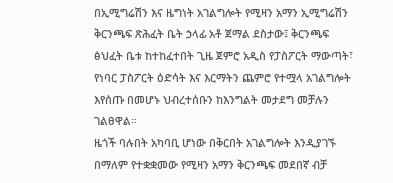በኢሚግሬሽን እና ዜግነት አገልግሎት የሚዛን አማን ኢሚግሬሽን ቅርንጫፍ ጽሕፈት ቤት ኃላፊ አቶ ጀማል ደስታው፤ ቅርንጫፍ ፅህፈት ቤቱ ከተከፈተበት ጊዜ ጀምሮ አዲስ የፓስፖርት ማውጣት፣ የነባር ፓስፖርት ዕድሳት እና እርማትን ጨምሮ የተሟላ አገልግሎት እየሰጡ በመሆኑ ህብረተሰቡን ከእንግልት መታደግ መቻሉን ገልፀዋል።
ዜጎች ባሉበት አካባቢ ሆነው በቅርበት አገልግሎት እንዲያገኙ በማለም የተቋቋመው የሚዛን አማን ቅርንጫፍ መደበኛ ብቻ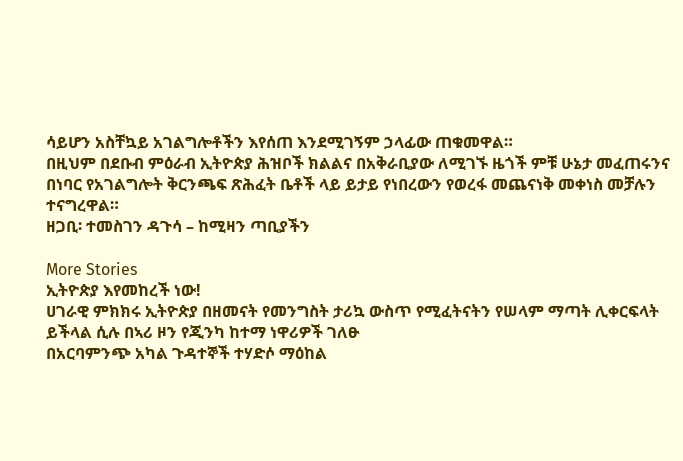ሳይሆን አስቸኳይ አገልግሎቶችን እየሰጠ እንደሚገኝም ኃላፊው ጠቁመዋል።
በዚህም በደቡብ ምዕራብ ኢትዮጵያ ሕዝቦች ክልልና በአቅራቢያው ለሚገኙ ዜጎች ምቹ ሁኔታ መፈጠሩንና በነባር የአገልግሎት ቅርንጫፍ ጽሕፈት ቤቶች ላይ ይታይ የነበረውን የወረፋ መጨናነቅ መቀነስ መቻሉን ተናግረዋል።
ዘጋቢ፡ ተመስገን ዳጉሳ – ከሚዛን ጣቢያችን

More Stories
ኢትዮጵያ እየመከረች ነው!
ሀገራዊ ምክክሩ ኢትዮጵያ በዘመናት የመንግስት ታሪኳ ውስጥ የሚፈትናትን የሠላም ማጣት ሊቀርፍላት ይችላል ሲሉ በኣሪ ዞን የጂንካ ከተማ ነዋሪዎች ገለፁ
በአርባምንጭ አካል ጉዳተኞች ተሃድሶ ማዕከል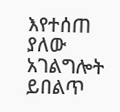እየተሰጠ ያለው አገልግሎት ይበልጥ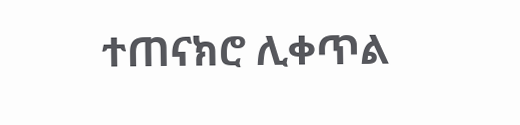ተጠናክሮ ሊቀጥል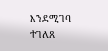እንደሚገባ ተገለጸ